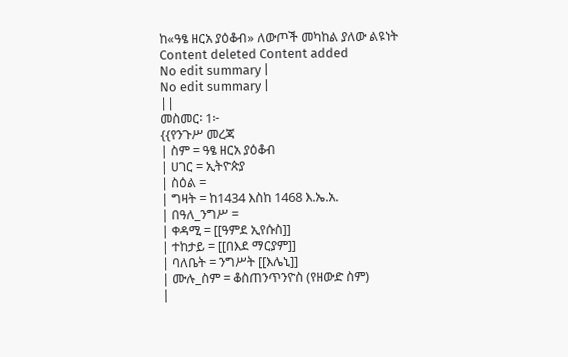ከ«ዓፄ ዘርአ ያዕቆብ» ለውጦች መካከል ያለው ልዩነት
Content deleted Content added
No edit summary |
No edit summary |
||
መስመር፡ 1፦
{{የንጉሥ መረጃ
| ስም = ዓፄ ዘርአ ያዕቆብ
| ሀገር = ኢትዮጵያ
| ስዕል =
| ግዛት = ከ1434 እስከ 1468 እ.ኤ.አ.
| በዓለ_ንግሥ =
| ቀዳሚ = [[ዓምደ ኢየሱስ]]
| ተከታይ = [[በእደ ማርያም]]
| ባለቤት = ንግሥት [[እሌኒ]]
| ሙሉ_ስም = ቆስጠንጥንዮስ (የዘውድ ስም)
|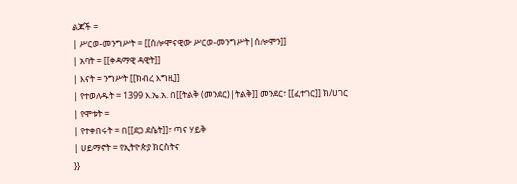ልጆች =
| ሥርወ-መንግሥት = [[ሰሎሞናዊው ሥርወ-መንግሥት|ሰሎሞን]]
| አባት = [[ቀዳማዊ ዳዊት]]
| እናት = ንግሥት [[ክብረ እግዚ]]
| የተወለዱት = 1399 እ.ኤ.አ. በ[[ትልቅ (መንደር)|ትልቅ]] መንደር፣ [[ፈተገር]] ክ/ሀገር
| የሞቱት =
| የተቀበሩት = በ[[ደጋ ደሴት]]፣ ጣና ሃይቅ
| ሀይማኖት = የኢትዮጵያ ክርስትና
}}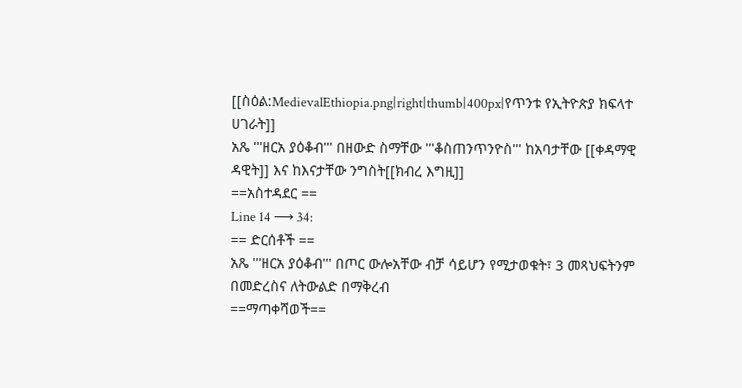[[ስዕል:MedievalEthiopia.png|right|thumb|400px|የጥንቱ የኢትዮጵያ ክፍላተ ሀገራት]]
አጼ '''ዘርአ ያዕቆብ''' በዘውድ ስማቸው '''ቆስጠንጥንዮስ''' ከአባታቸው [[ቀዳማዊ ዳዊት]] እና ከእናታቸው ንግስት[[ክብረ እግዚ]]
==አስተዳደር ==
Line 14 ⟶ 34:
== ድርሰቶች ==
አጼ '''ዘርአ ያዕቆብ''' በጦር ውሎአቸው ብቻ ሳይሆን የሚታወቁት፣ 3 መጻህፍትንም በመድረስና ለትውልድ በማቅረብ
==ማጣቀሻወች==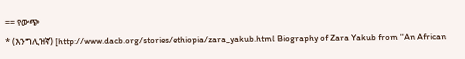== የውጭ
* (እንግሊዝኛ) [http://www.dacb.org/stories/ethiopia/zara_yakub.html Biography of Zara Yakub from ''An African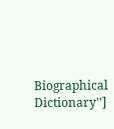Biographical Dictionary'']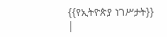{{የኢትዮጵያ ነገሥታት}}
|